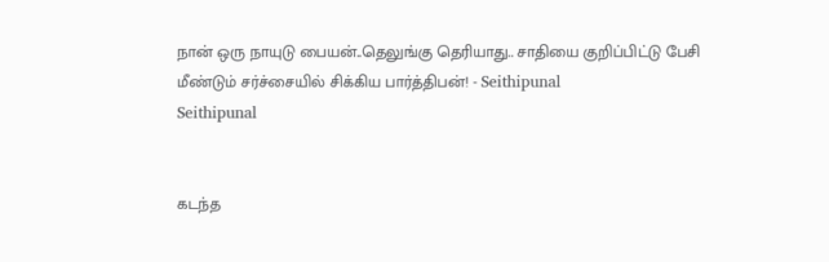நான் ஒரு நாயுடு பையன்..தெலுங்கு தெரியாது.. சாதியை குறிப்பிட்டு பேசி மீண்டும் சர்ச்சையில் சிக்கிய பார்த்திபன்! - Seithipunal
Seithipunal


கடந்த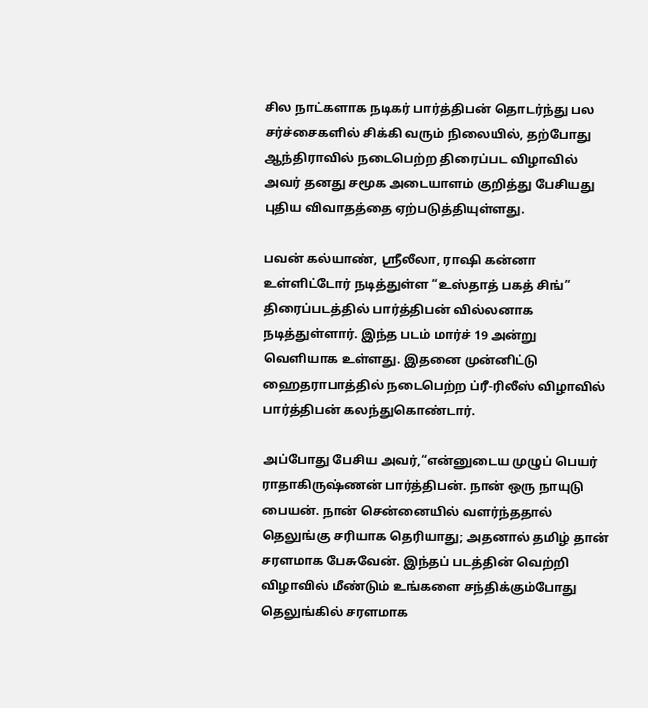சில நாட்களாக நடிகர் பார்த்திபன் தொடர்ந்து பல சர்ச்சைகளில் சிக்கி வரும் நிலையில், தற்போது ஆந்திராவில் நடைபெற்ற திரைப்பட விழாவில் அவர் தனது சமூக அடையாளம் குறித்து பேசியது புதிய விவாதத்தை ஏற்படுத்தியுள்ளது.

பவன் கல்யாண், ஸ்ரீலீலா, ராஷி கன்னா உள்ளிட்டோர் நடித்துள்ள “உஸ்தாத் பகத் சிங்” திரைப்படத்தில் பார்த்திபன் வில்லனாக நடித்துள்ளார். இந்த படம் மார்ச் 19 அன்று வெளியாக உள்ளது. இதனை முன்னிட்டு ஹைதராபாத்தில் நடைபெற்ற ப்ரீ-ரிலீஸ் விழாவில் பார்த்திபன் கலந்துகொண்டார்.

அப்போது பேசிய அவர்,“என்னுடைய முழுப் பெயர் ராதாகிருஷ்ணன் பார்த்திபன். நான் ஒரு நாயுடு பையன். நான் சென்னையில் வளர்ந்ததால் தெலுங்கு சரியாக தெரியாது; அதனால் தமிழ் தான் சரளமாக பேசுவேன். இந்தப் படத்தின் வெற்றி விழாவில் மீண்டும் உங்களை சந்திக்கும்போது தெலுங்கில் சரளமாக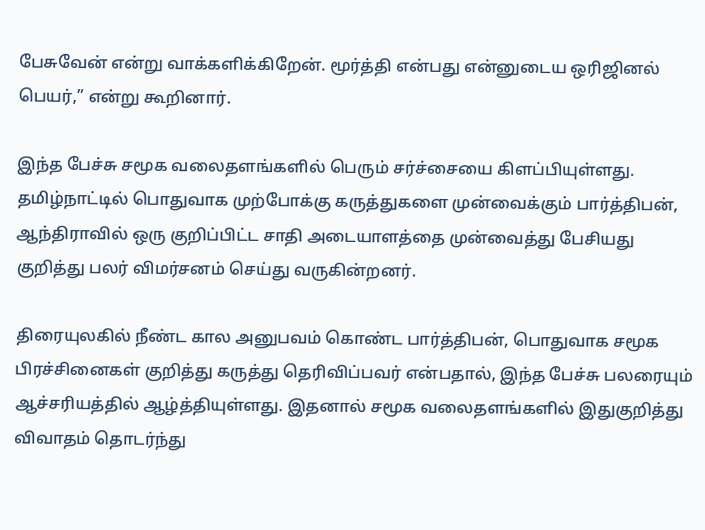பேசுவேன் என்று வாக்களிக்கிறேன். மூர்த்தி என்பது என்னுடைய ஒரிஜினல் பெயர்,” என்று கூறினார்.

இந்த பேச்சு சமூக வலைதளங்களில் பெரும் சர்ச்சையை கிளப்பியுள்ளது. தமிழ்நாட்டில் பொதுவாக முற்போக்கு கருத்துகளை முன்வைக்கும் பார்த்திபன், ஆந்திராவில் ஒரு குறிப்பிட்ட சாதி அடையாளத்தை முன்வைத்து பேசியது குறித்து பலர் விமர்சனம் செய்து வருகின்றனர்.

திரையுலகில் நீண்ட கால அனுபவம் கொண்ட பார்த்திபன், பொதுவாக சமூக பிரச்சினைகள் குறித்து கருத்து தெரிவிப்பவர் என்பதால், இந்த பேச்சு பலரையும் ஆச்சரியத்தில் ஆழ்த்தியுள்ளது. இதனால் சமூக வலைதளங்களில் இதுகுறித்து விவாதம் தொடர்ந்து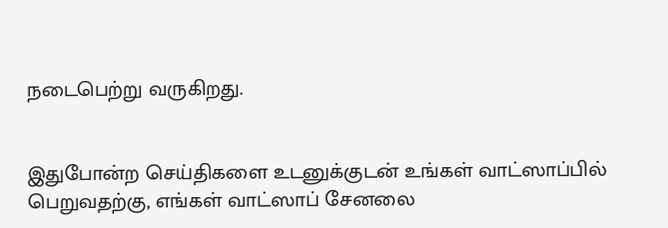நடைபெற்று வருகிறது.


இதுபோன்ற செய்திகளை உடனுக்குடன் உங்கள் வாட்ஸாப்பில் பெறுவதற்கு, எங்கள் வாட்ஸாப் சேனலை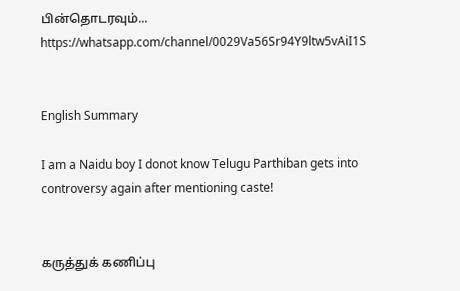பின்தொடரவும்... https://whatsapp.com/channel/0029Va56Sr94Y9ltw5vAiI1S


English Summary

I am a Naidu boy I donot know Telugu Parthiban gets into controversy again after mentioning caste!


கருத்துக் கணிப்பு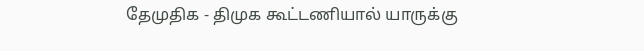தேமுதிக - திமுக கூட்டணியால் யாருக்கு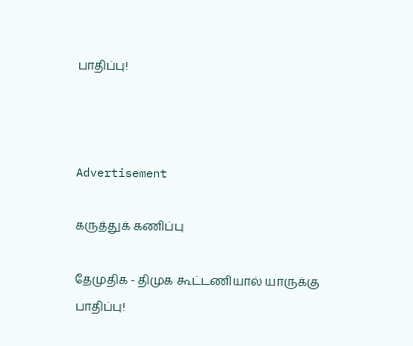பாதிப்பு!



Advertisement

கருத்துக் கணிப்பு

தேமுதிக - திமுக கூட்டணியால் யாருக்கு பாதிப்பு!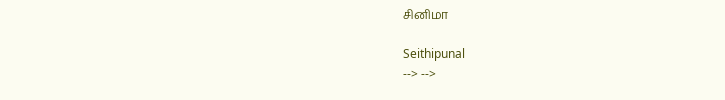சினிமா

Seithipunal
--> -->